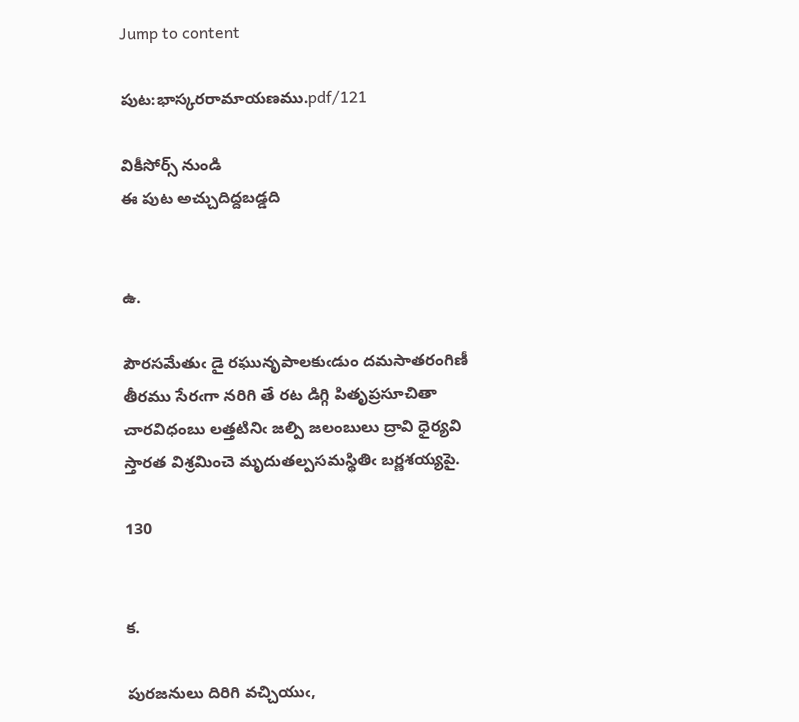Jump to content

పుట:భాస్కరరామాయణము.pdf/121

వికీసోర్స్ నుండి
ఈ పుట అచ్చుదిద్దబడ్డది


ఉ.

పౌరసమేతుఁ డై రఘునృపాలకుఁడుం దమసాతరంగిణీ
తీరము సేరఁగా నరిగి తే రట డిగ్గి పితృప్రసూచితా
చారవిధంబు లత్తటినిఁ జల్పి జలంబులు ద్రావి ధైర్యవి
స్తారత విశ్రమించె మృదుతల్పసమస్థితిఁ బర్ణశయ్యపై.

130


క.

పురజనులు దిరిగి వచ్చియుఁ,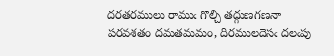దరతరములు రాముఁ గొల్చి తద్గుణగణనా
పరవశతం దమతమమం, దిరములదెసఁ దలఁపు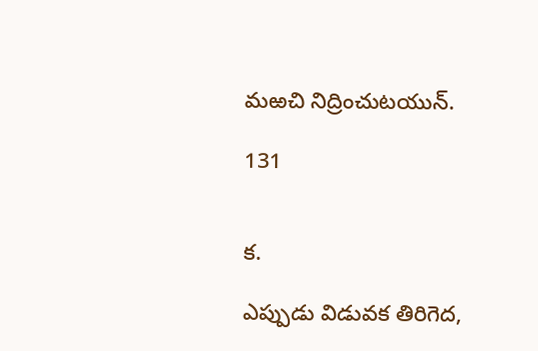మఱచి నిద్రించుటయున్.

131


క.

ఎప్పుడు విడువక తిరిగెద,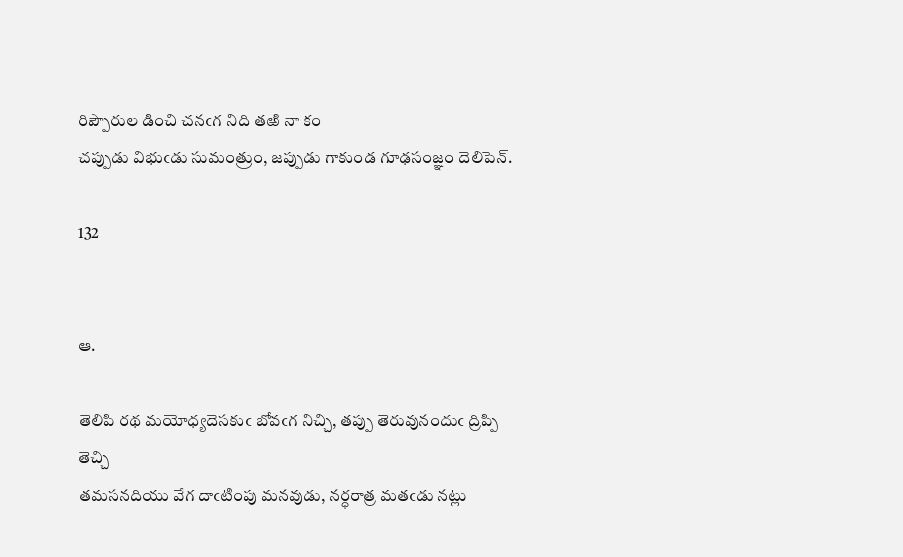రిప్పౌరుల డించి చనఁగ నిది తఱి నా కం
చప్పుడు విభుఁడు సుమంత్రుం, జప్పుడు గాకుండ గూఢసంజ్ఞం దెలిపెన్.

132


ఆ.

తెలిపి రథ మయోధ్యదెసకుఁ బోవఁగ నిచ్చి, తప్పు తెరువునందుఁ ద్రిప్పి తెచ్చి
తమసనదియు వేగ దాఁటింపు మనవుడు, నర్ధరాత్ర మతఁడు నట్లు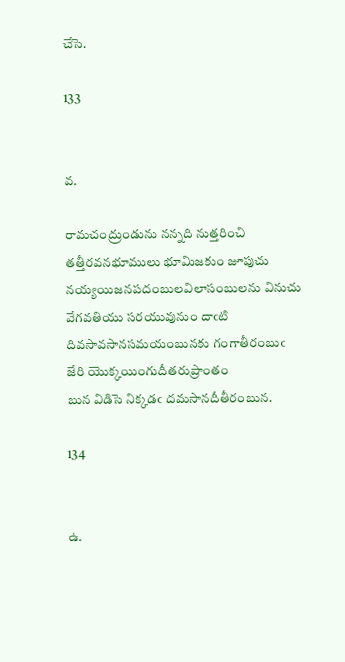చేసె.

133


వ.

రామచంద్రుండును నన్నది నుత్తరించి తత్తీరవనభూములు భూమిజకుం జూపుచు
నయ్యయిజనపదంబులవిలాసంబులను వినుచు వేగవతియు సరయువునుం దాఁటి
దివసావసానసమయంబునకు గంగాతీరంబుఁ జేరి యొక్కయింగుదీతరుప్రాంతం
బున విడిసె నిక్కడఁ దమసానదీతీరంబున.

134


ఉ.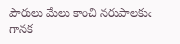పౌరులు మేలు కాంచి నరుపాలకుఁ గానక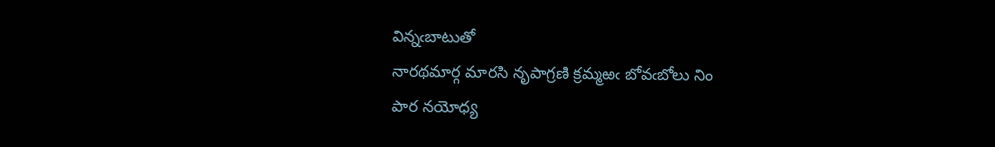విన్నఁబాటుతో
నారథమార్గ మారసి నృపాగ్రణి క్రమ్మఱఁ బోవఁబోలు నిం
పార నయోధ్య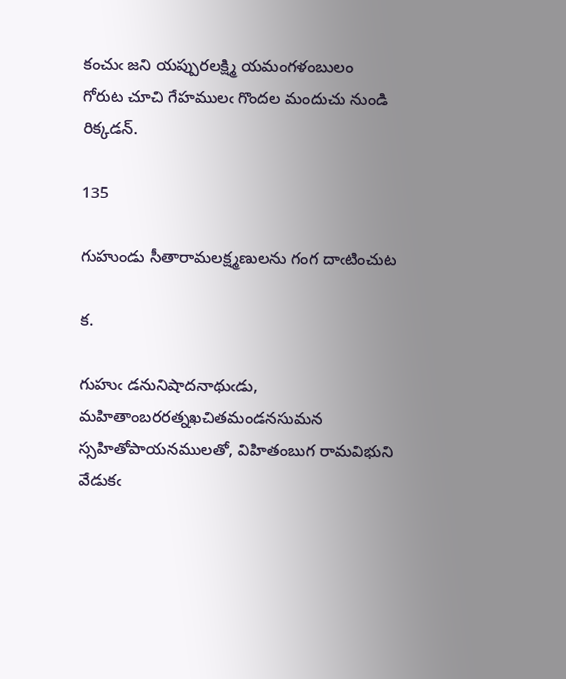కంచుఁ జని యప్పురలక్ష్మి యమంగళంబులం
గోరుట చూచి గేహములఁ గొందల మందుచు నుండి రిక్కడన్.

135

గుహుండు సీతారామలక్ష్మణులను గంగ దాఁటించుట

క.

గుహుఁ డనునిషాదనాథుఁడు, మహితాంబరరత్నఖచితమండనసుమన
స్సహితోపాయనములతో, విహితంబుగ రామవిభుని వేడుకఁ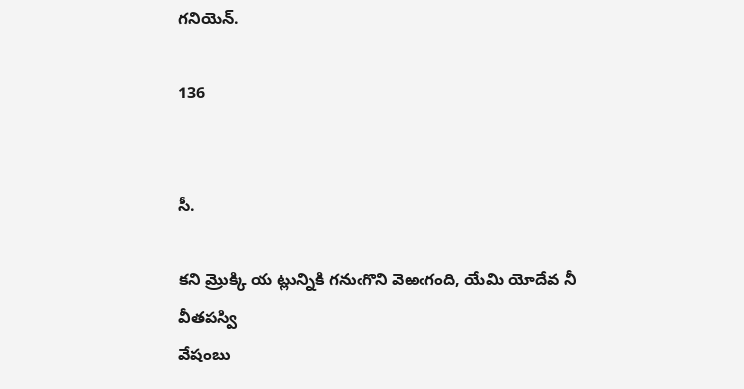గనియెన్.

136


సీ.

కని మ్రొక్కి య ట్లున్నికి గనుఁగొని వెఱఁగంది, యేమి యోదేవ నీ వీతపస్వి
వేషంబు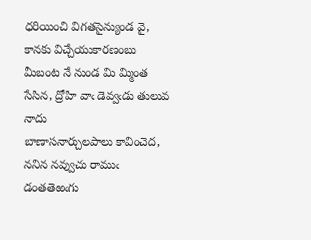ధరియించి విగతసైన్యుండ వై, కానకు విచ్చేయుకారణంబు
మీబంట నే నుండ మి మ్మింత సేసిన, ద్రోహి వాఁ డెవ్వఁడు తులువ నాదు
బాణాసనార్చులపాలు కావించెద, ననిన నవ్వుచు రాముఁ డంతతెఱఁగు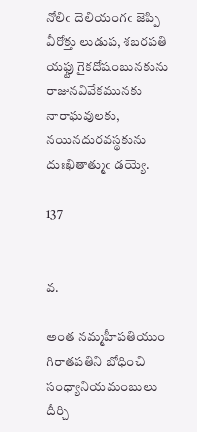నోలిఁ దెలియంగఁ జెప్పి వీరోక్తు లుడుప, శబరపతి యఫ్టు గైకదోషంబునకును
రాజునవివేకమునకు నారాఘవులకు, నయినదురవస్థకును దుఃఖితాత్ముఁ డయ్యె.

137


వ.

అంత నమ్మహీపతియుం గిరాతపతిని బోధించి సంధ్యానియమంబులు దీర్చి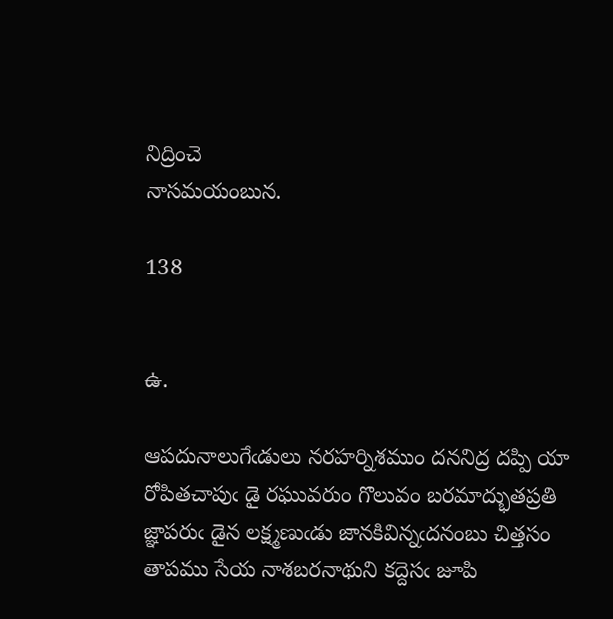నిద్రించె
నాసమయంబున.

138


ఉ.

ఆపదునాలుగేఁడులు నరహర్నిశముం దననిద్ర దప్పి యా
రోపితచాపుఁ డై రఘువరుం గొలువం బరమాద్భుతప్రతి
జ్ఞాపరుఁ డైన లక్ష్మణుఁడు జానకివిన్నఁదనంబు చిత్తసం
తాపము సేయ నాశబరనాథుని కద్దెసఁ జూపి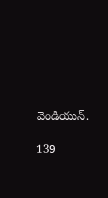వెండియున్.

139